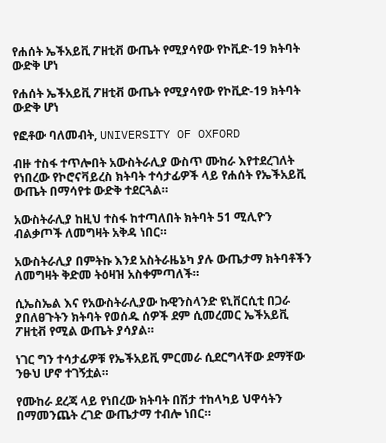የሐሰት ኤችአይቪ ፖዘቲቭ ውጤት የሚያሳየው የኮቪድ-19 ክትባት ውድቅ ሆነ

የሐሰት ኤችአይቪ ፖዘቲቭ ውጤት የሚያሳየው የኮቪድ-19 ክትባት ውድቅ ሆነ

የፎቶው ባለመብት, UNIVERSITY OF OXFORD

ብዙ ተስፋ ተጥሎበት አውስትራሊያ ውስጥ ሙከራ እየተደረገለት የነበረው የኮሮናቫይረስ ክትባት ተሳታፊዎች ላይ የሐሰት የኤችአይቪ ውጤት በማሳየቱ ውድቅ ተደርጓል።

አውስትራሊያ ከዚህ ተስፋ ከተጣለበት ክትባት 51 ሚሊዮን ብልቃጦች ለመግዛት አቅዳ ነበር።

አውስትራሊያ በምትኩ እንደ አስትራዜኔካ ያሉ ውጤታማ ክትባቶችን ለመግዛት ቅድመ ትዕዛዝ አስቀምጣለች።

ሲኤስኤል እና የአውስትራሊያው ኩዊንስላንድ ዩኒቨርሲቲ በጋራ ያበለፀጉትን ክትባት የወሰዱ ሰዎች ደም ሲመረመር ኤችአይቪ ፖዘቲቭ የሚል ውጤት ያሳያል።

ነገር ግን ተሳታፊዎቹ የኤችአይቪ ምርመራ ሲደርግላቸው ደማቸው ንፁህ ሆኖ ተገኝቷል።

የሙከራ ደረጃ ላይ የነበረው ክትባት በሽታ ተከላካይ ህዋሳትን በማመንጨት ረገድ ውጤታማ ተብሎ ነበር።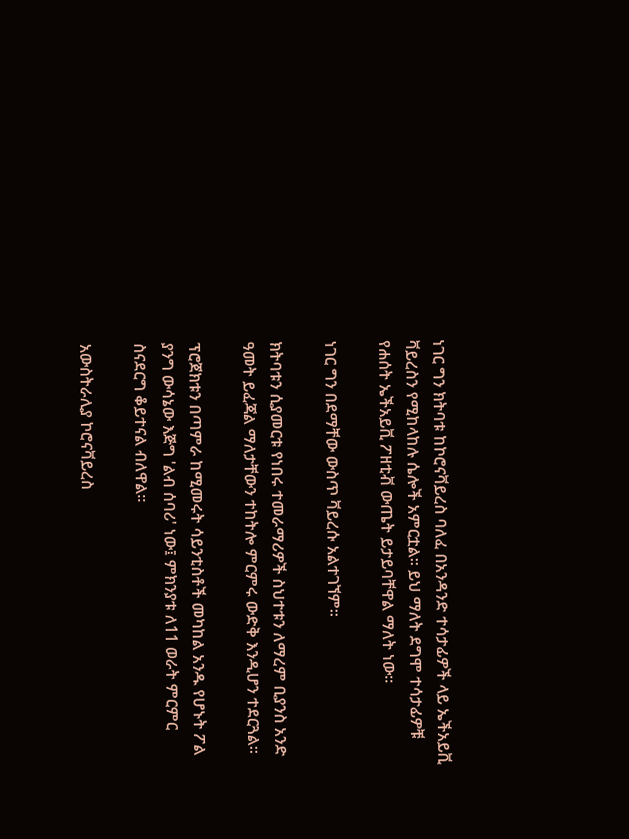ነገር ግን ክትባቱ ከኮሮናቫይረስ ባለፈ በአንዳንድ ተሳታፊዎች ላይ ኤችአይቪ ቫይረስን የሚከላከሉ ሴሎች አምርቷል። ይህ ማለት ደግሞ ተሳታፊዎቹ የሐሰት ኤችአይቪ ፖዘቲቭ ውጤት ይታይባቸዋል ማለት ነው።

ነገር ግን በደማቸው ውስጥ ቫይረሱ አልተገኘም።

ክትባቱን ሲያመርቱ የነበሩ ተመራማሪዎች ስህተቱን ለማረም ቢያንስ አንድ ዓመት ይፈጃል ማለታቸውን ተከትሎ ምርምሩ ውድቅ እንዲሆን ተደርጓል።

ፕሮጀክቱን በጣምራ ከሚመሩት ሳይንቲስቶች መካከል አንዱ የሆኑት ፖል ያንግ ውሳኔው እጅግ 'ልብ ሰባሪ' ነው፤ ምክንያቱ ለ11 ወራት ምርምር ስናደርግ ቆይተናል ብለዋል።

አውስትራሊያ ኮሮናቫይረስ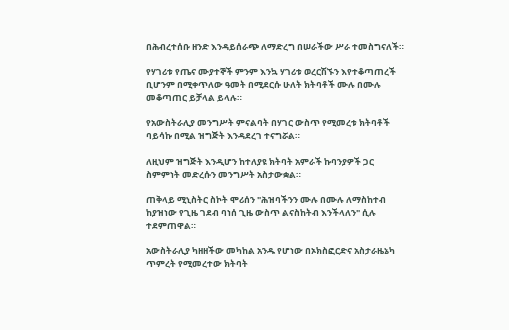በሕብረተሰቡ ዘንድ እንዳይሰራጭ ለማድረግ በሠራችው ሥራ ተመስግናለች።

የሃገሪቱ የጤና ሙያተኞች ምንም እንኳ ሃገሪቱ ወረርሽኙን እየተቆጣጠረች ቢሆንም በሚቀጥለው ዓመት በሚደርሱ ሁለት ክትባቶች ሙሉ በሙሉ መቆጣጠር ይቻላል ይላሉ።

የአውስትራሊያ መንግሥት ምናልባት በሃገር ውስጥ የሚመረቱ ክትባቶች ባይሳኩ በሚል ዝግጅት እንዳደረገ ተናግሯል።

ለዚህም ዝግጅት እንዲሆን ከተለያዩ ክትባት አምራች ኩባንያዎች ጋር ስምምነት መድረሱን መንግሥት አስታውቋል።

ጠቅላይ ሚኒስትር ስኮት ሞሪሰን "ሕዝባችንን ሙሉ በሙሉ ለማስከተብ ከያዝነው የጊዜ ገደብ ባነሰ ጊዜ ውስጥ ልናስከትብ እንችላለን" ሲሉ ተደምጠዋል።

አውስትራሊያ ካዘዘችው መካከል አንዱ የሆነው በኦክስፎርድና አስታራዜኔካ ጥምረት የሚመረተው ክትባት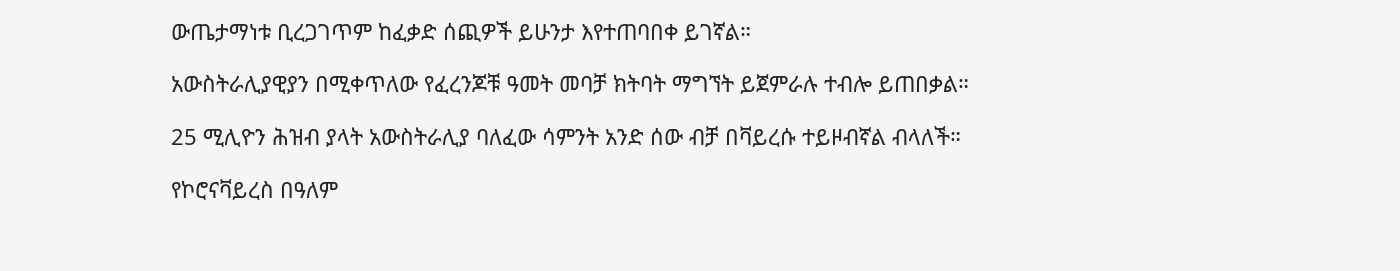ውጤታማነቱ ቢረጋገጥም ከፈቃድ ሰጪዎች ይሁንታ እየተጠባበቀ ይገኛል።

አውስትራሊያዊያን በሚቀጥለው የፈረንጆቹ ዓመት መባቻ ክትባት ማግኘት ይጀምራሉ ተብሎ ይጠበቃል።

25 ሚሊዮን ሕዝብ ያላት አውስትራሊያ ባለፈው ሳምንት አንድ ሰው ብቻ በቫይረሱ ተይዞብኛል ብላለች።

የኮሮናቫይረስ በዓለም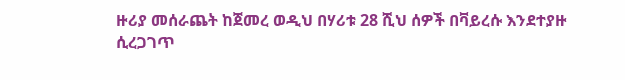ዙሪያ መሰራጨት ከጀመረ ወዲህ በሃሪቱ 28 ሺህ ሰዎች በቫይረሱ እንደተያዙ ሲረጋገጥ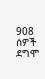908 ሰዎች ደግሞ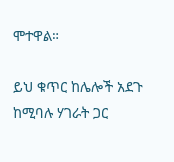ሞተዋል።

ይህ ቁጥር ከሌሎች አደጉ ከሚባሉ ሃገራት ጋር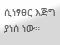ሲነፃፀር እጅግ ያነሰ ነው።